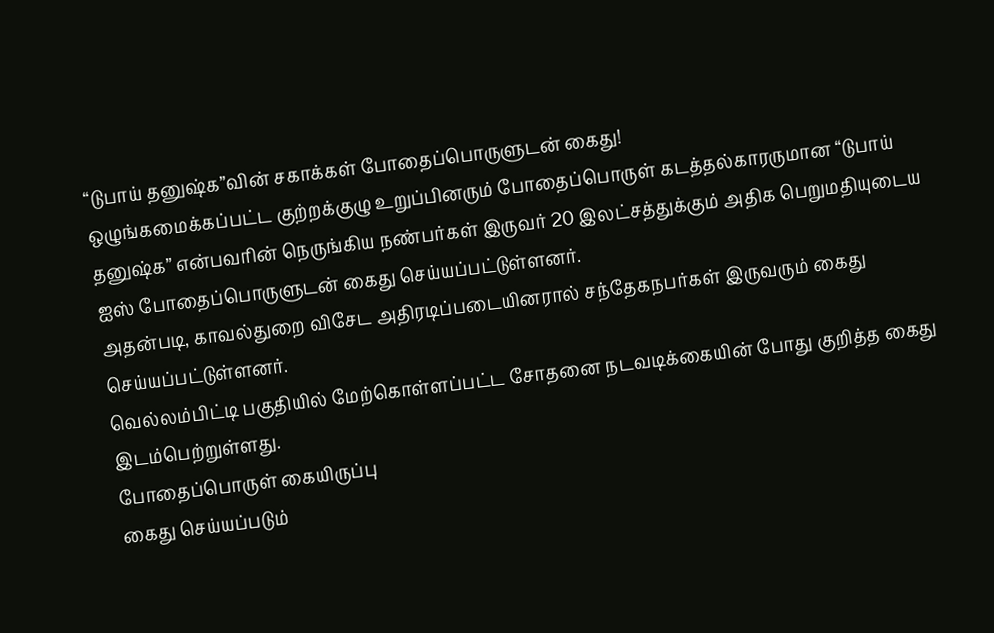“டுபாய் தனுஷ்க”வின் சகாக்கள் போதைப்பொருளுடன் கைது!
ஒழுங்கமைக்கப்பட்ட குற்றக்குழு உறுப்பினரும் போதைப்பொருள் கடத்தல்காரருமான “டுபாய் தனுஷ்க” என்பவரின் நெருங்கிய நண்பர்கள் இருவர் 20 இலட்சத்துக்கும் அதிக பெறுமதியுடைய ஐஸ் போதைப்பொருளுடன் கைது செய்யப்பட்டுள்ளனர்.
அதன்படி, காவல்துறை விசேட அதிரடிப்படையினரால் சந்தேகநபர்கள் இருவரும் கைது செய்யப்பட்டுள்ளனர்.
வெல்லம்பிட்டி பகுதியில் மேற்கொள்ளப்பட்ட சோதனை நடவடிக்கையின் போது குறித்த கைது இடம்பெற்றுள்ளது.
போதைப்பொருள் கையிருப்பு
கைது செய்யப்படும்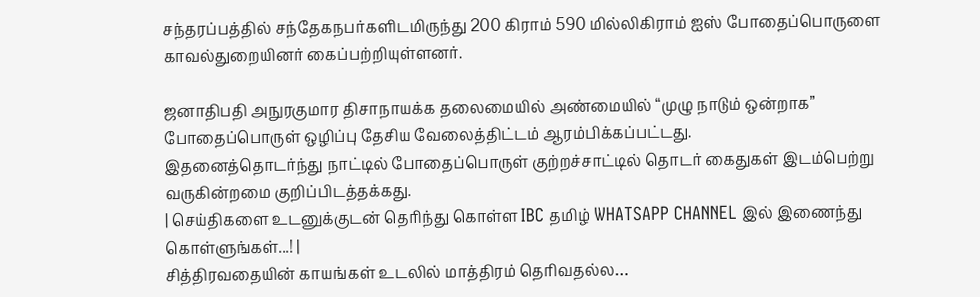சந்தரப்பத்தில் சந்தேகநபர்களிடமிருந்து 200 கிராம் 590 மில்லிகிராம் ஐஸ் போதைப்பொருளை காவல்துறையினர் கைப்பற்றியுள்ளனர்.

ஜனாதிபதி அநுரகுமார திசாநாயக்க தலைமையில் அண்மையில் “முழு நாடும் ஒன்றாக” போதைப்பொருள் ஒழிப்பு தேசிய வேலைத்திட்டம் ஆரம்பிக்கப்பட்டது.
இதனைத்தொடர்ந்து நாட்டில் போதைப்பொருள் குற்றச்சாட்டில் தொடர் கைதுகள் இடம்பெற்று வருகின்றமை குறிப்பிடத்தக்கது.
| செய்திகளை உடனுக்குடன் தெரிந்து கொள்ள IBC தமிழ் WHATSAPP CHANNEL இல் இணைந்து கொள்ளுங்கள்...! |
சித்திரவதையின் காயங்கள் உடலில் மாத்திரம் தெரிவதல்ல…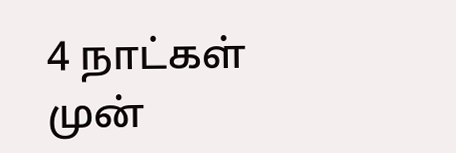4 நாட்கள் முன்